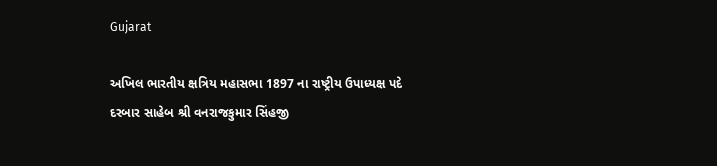Gujarat

અખિલ ભારતીય ક્ષત્રિય મહાસભા 1897 ના રાષ્ટ્રીય ઉપાધ્યક્ષ પદે દરબાર સાહેબ શ્રી વનરાજકુમાર સિંહજી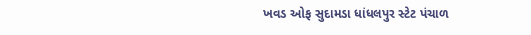ખવડ ઓફ સુદામડા ધાંધલપુર સ્ટેટ પંચાળ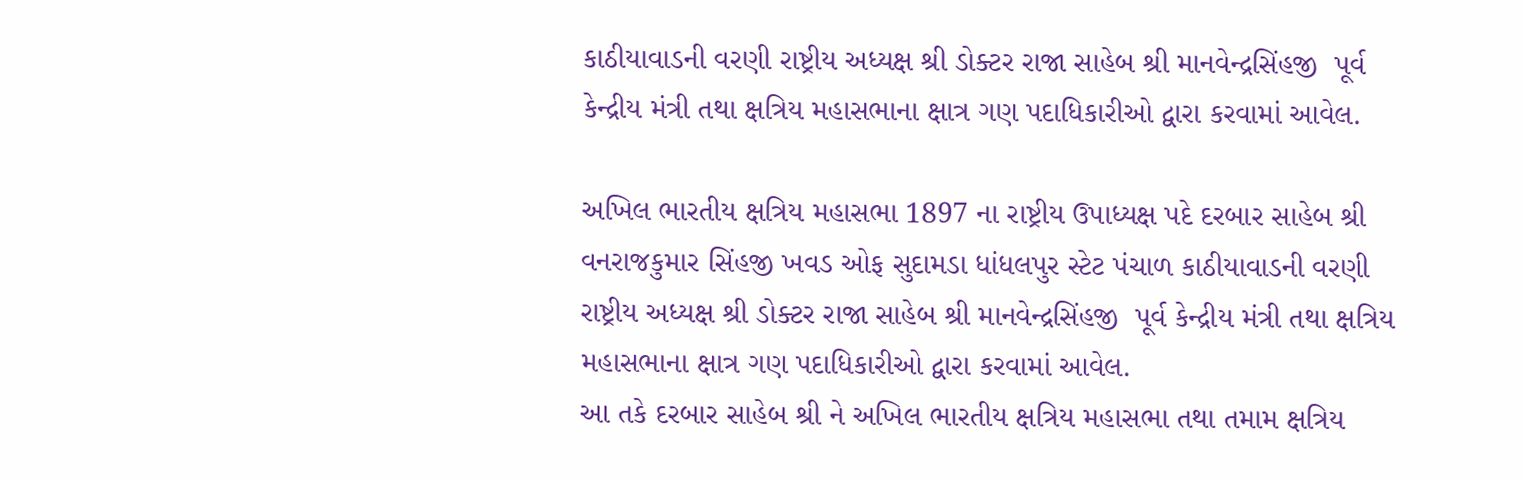કાઠીયાવાડની વરણી રાષ્ટ્રીય અધ્યક્ષ શ્રી ડોક્ટર રાજા સાહેબ શ્રી માનવેન્દ્રસિંહજી  પૂર્વ કેન્દ્રીય મંત્રી તથા ક્ષત્રિય મહાસભાના ક્ષાત્ર ગણ પદાધિકારીઓ દ્વારા કરવામાં આવેલ.

અખિલ ભારતીય ક્ષત્રિય મહાસભા 1897 ના રાષ્ટ્રીય ઉપાધ્યક્ષ પદે દરબાર સાહેબ શ્રી વનરાજકુમાર સિંહજી ખવડ ઓફ સુદામડા ધાંધલપુર સ્ટેટ પંચાળ કાઠીયાવાડની વરણી રાષ્ટ્રીય અધ્યક્ષ શ્રી ડોક્ટર રાજા સાહેબ શ્રી માનવેન્દ્રસિંહજી  પૂર્વ કેન્દ્રીય મંત્રી તથા ક્ષત્રિય મહાસભાના ક્ષાત્ર ગણ પદાધિકારીઓ દ્વારા કરવામાં આવેલ.
આ તકે દરબાર સાહેબ શ્રી ને અખિલ ભારતીય ક્ષત્રિય મહાસભા તથા તમામ ક્ષત્રિય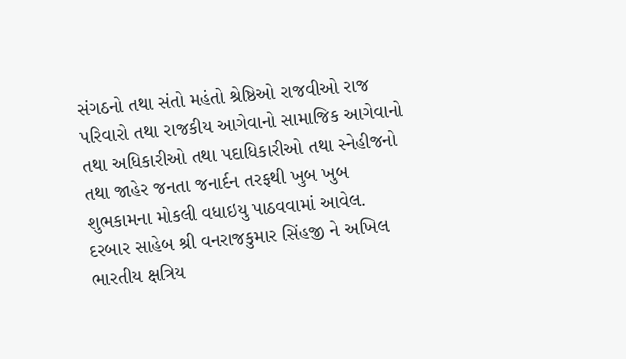સંગઠનો તથા સંતો મહંતો શ્રેષ્ઠિઓ રાજવીઓ રાજ પરિવારો તથા રાજકીય આગેવાનો સામાજિક આગેવાનો તથા અધિકારીઓ તથા પદાધિકારીઓ તથા સ્નેહીજનો તથા જાહેર જનતા જનાર્દન તરફથી ખુબ ખુબ શુભકામના મોકલી વધાઇયુ પાઠવવામાં આવેલ.
દરબાર સાહેબ શ્રી વનરાજકુમાર સિંહજી ને અખિલ ભારતીય ક્ષત્રિય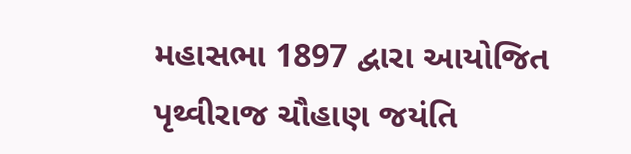મહાસભા 1897 દ્વારા આયોજિત પૃથ્વીરાજ ચૌહાણ જયંતિ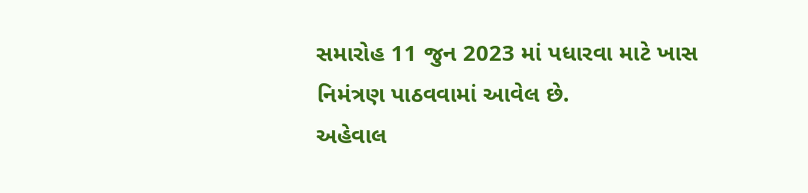સમારોહ 11 જુન 2023 માં પધારવા માટે ખાસ નિમંત્રણ પાઠવવામાં આવેલ છે.
અહેવાલ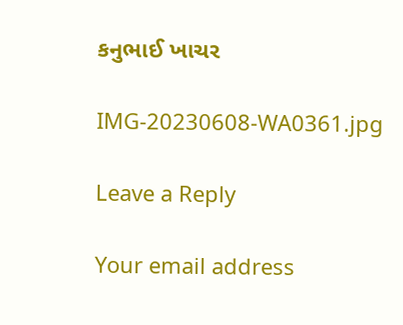કનુભાઈ ખાચર

IMG-20230608-WA0361.jpg

Leave a Reply

Your email address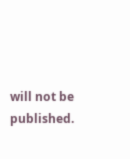will not be published.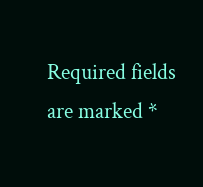Required fields are marked *